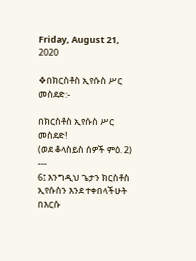Friday, August 21, 2020

❖በክርስቶስ ኢየሱስ ሥር መስደድ:-

በክርስቶስ ኢየሱስ ሥር መስደድ!
(ወደ ቆላስይስ ሰዎች ምዕ. 2)
---
6፤ እንግዲህ ጌታን ክርስቶስ ኢየሱስን እንደ ተቀበላችሁት በእርሱ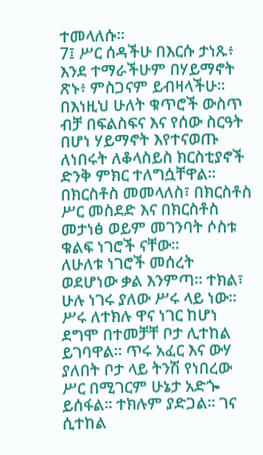ተመላለሱ።
7፤ ሥር ሰዳችሁ በእርሱ ታነጹ፥ እንደ ተማራችሁም በሃይማኖት ጽኑ፥ ምስጋናም ይብዛላችሁ።
በእነዚህ ሁለት ቁጥሮች ውስጥ ብቻ በፍልስፍና እና የሰው ስርዓት በሆነ ሃይማኖት እየተናወጡ ለነበሩት ለቆላስይስ ክርስቲያኖች ድንቅ ምክር ተለግሷቸዋል። በክርስቶስ መመላለስ፣ በክርስቶስ ሥር መስደድ እና በክርስቶስ መታነፅ ወይም መገንባት ሶስቱ ቁልፍ ነገሮች ናቸው።
ለሁለቱ ነገሮች መሰረት ወደሆነው ቃል እንምጣ። ተክል፣ ሁሉ ነገሩ ያለው ሥሩ ላይ ነው። ሥሩ ለተክሉ ዋና ነገር ከሆነ ደግሞ በተመቻቸ ቦታ ሊተከል ይገባዋል። ጥሩ አፈር እና ውሃ ያለበት ቦታ ላይ ትንሽ የነበረው ሥር በሚገርም ሁኔታ አድጐ ይሰፋል። ተክሉም ያድጋል። ገና ሲተከል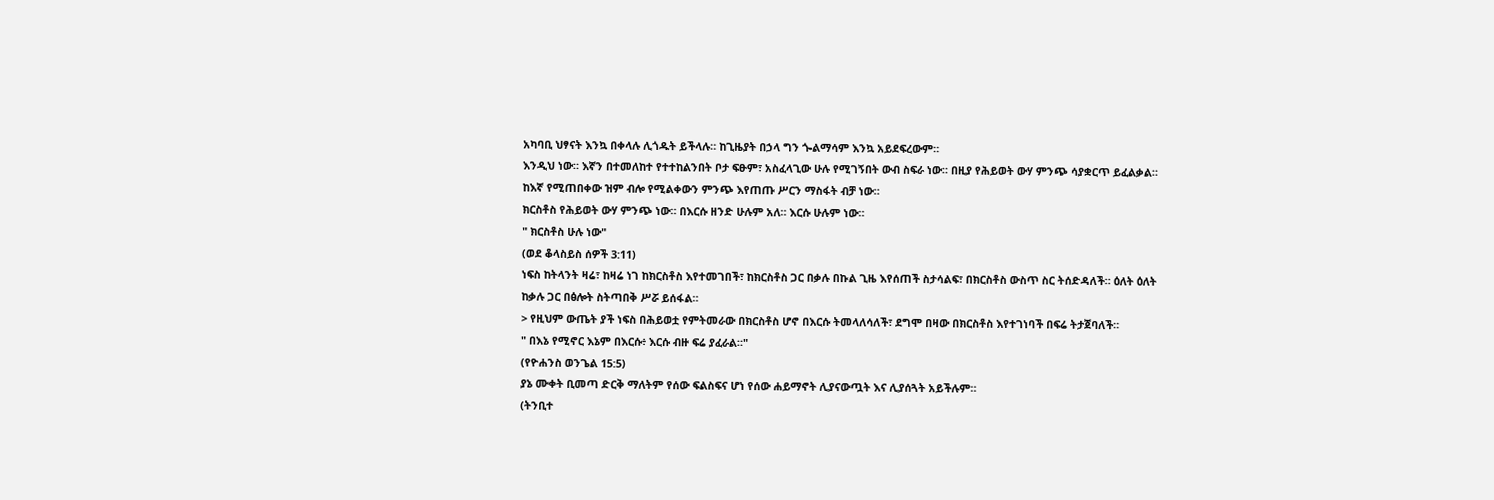አካባቢ ህፃናት እንኳ በቀላሉ ሊጎዱት ይችላሉ። ከጊዜያት በኃላ ግን ጐልማሳም እንኳ አይደፍረውም።
እንዲህ ነው። እኛን በተመለከተ የተተከልንበት ቦታ ፍፁም፣ አስፈላጊው ሁሉ የሚገኝበት ውብ ስፍራ ነው። በዚያ የሕይወት ውሃ ምንጭ ሳያቋርጥ ይፈልቃል። ከእኛ የሚጠበቀው ዝም ብሎ የሚልቀውን ምንጭ እየጠጡ ሥርን ማስፋት ብቻ ነው።
ክርስቶስ የሕይወት ውሃ ምንጭ ነው። በእርሱ ዘንድ ሁሉም አለ። እርሱ ሁሉም ነው።
" ክርስቶስ ሁሉ ነው"
(ወደ ቆላስይስ ሰዎች 3:11)
ነፍስ ከትላንት ዛሬ፣ ከዛሬ ነገ ከክርስቶስ እየተመገበች፣ ከክርስቶስ ጋር በቃሉ በኩል ጊዜ እየሰጠች ስታሳልፍ፣ በክርስቶስ ውስጥ ስር ትሰድዳለች። ዕለት ዕለት ከቃሉ ጋር በፅሎት ስትጣበቅ ሥሯ ይሰፋል።
> የዚህም ውጤት ያች ነፍስ በሕይወቷ የምትመራው በክርስቶስ ሆኖ በእርሱ ትመላለሳለች፣ ደግሞ በዛው በክርስቶስ እየተገነባች በፍሬ ትታጀባለች።
" በእኔ የሚኖር እኔም በእርሱ፥ እርሱ ብዙ ፍሬ ያፈራል።"
(የዮሐንስ ወንጌል 15:5)
ያኔ ሙቀት ቢመጣ ድርቅ ማለትም የሰው ፍልስፍና ሆነ የሰው ሐይማኖት ሊያናውጧት እና ሊያሰጓት አይችሉም።
(ትንቢተ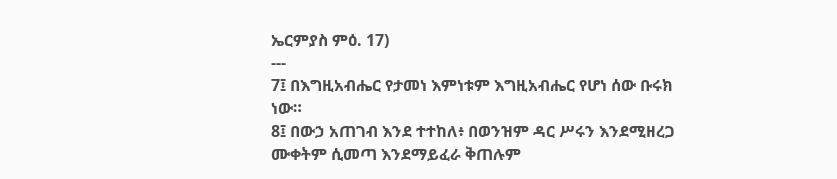ኤርምያስ ምዕ. 17)
---
7፤ በእግዚአብሔር የታመነ እምነቱም እግዚአብሔር የሆነ ሰው ቡሩክ ነው።
8፤ በውኃ አጠገብ እንደ ተተከለ፥ በወንዝም ዳር ሥሩን እንደሚዘረጋ ሙቀትም ሲመጣ እንደማይፈራ ቅጠሉም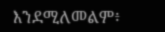እንደሚለመልም፥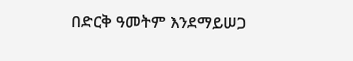በድርቅ ዓመትም እንደማይሠጋ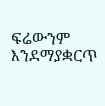ፍሬውንም እንደማያቋርጥ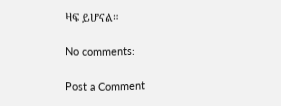ዛፍ ይሆናል።

No comments:

Post a Comment